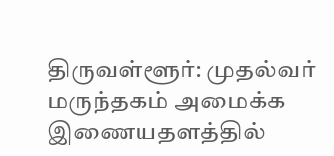திருவள்ளூர்: முதல்வர் மருந்தகம் அமைக்க இணையதளத்தில்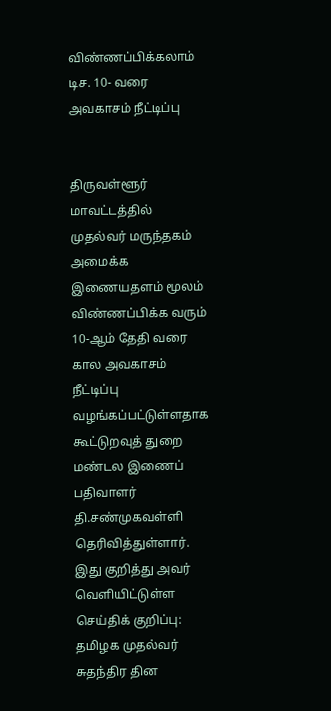விண்ணப்பிக்கலாம் டிச. 10- வரை அவகாசம் நீட்டிப்பு


திருவள்ளூர் மாவட்டத்தில் முதல்வர் மருந்தகம் அமைக்க இணையதளம் மூலம் விண்ணப்பிக்க வரும் 10-ஆம் தேதி வரை கால அவகாசம் நீட்டிப்பு வழங்கப்பட்டுள்ளதாக கூட்டுறவுத் துறை மண்டல இணைப் பதிவாளர் தி.சண்முகவள்ளி தெரிவித்துள்ளார்.
இது குறித்து அவர் வெளியிட்டுள்ள செய்திக் குறிப்பு:
தமிழக முதல்வர் சுதந்திர தின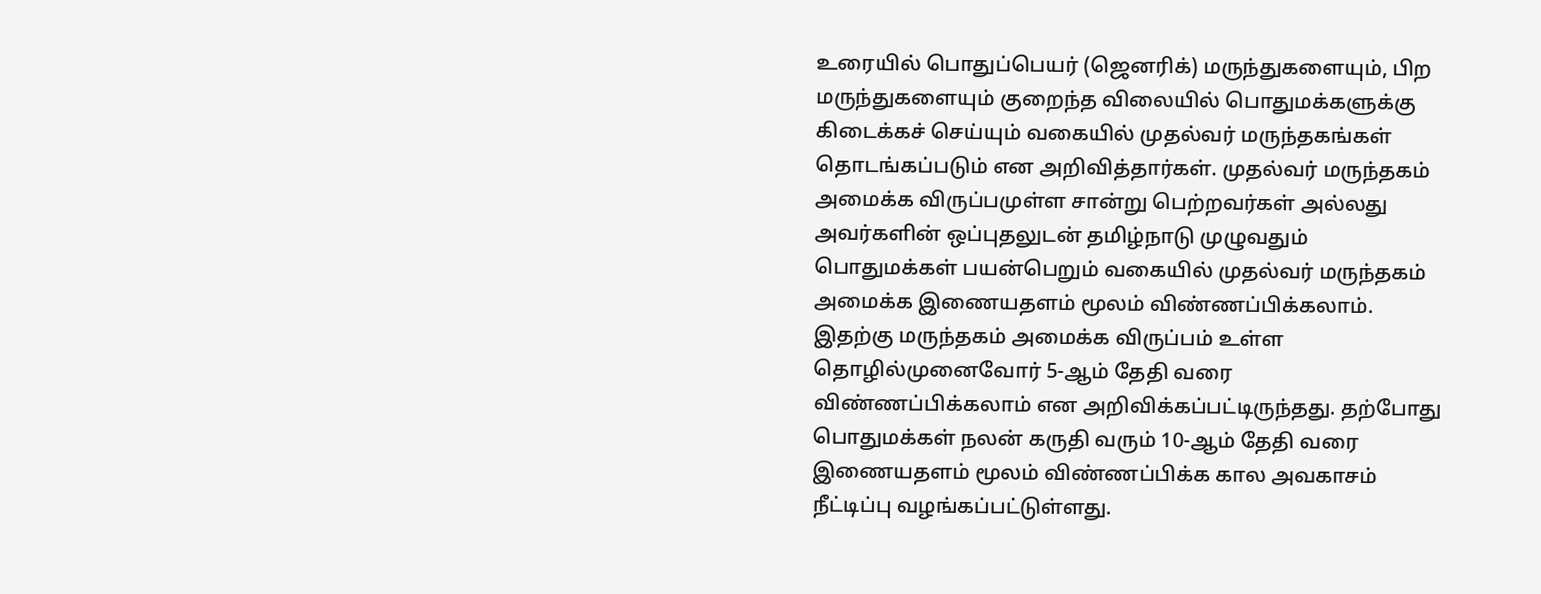உரையில் பொதுப்பெயர் (ஜெனரிக்) மருந்துகளையும், பிற மருந்துகளையும் குறைந்த விலையில் பொதுமக்களுக்கு கிடைக்கச் செய்யும் வகையில் முதல்வர் மருந்தகங்கள் தொடங்கப்படும் என அறிவித்தார்கள். முதல்வர் மருந்தகம் அமைக்க விருப்பமுள்ள சான்று பெற்றவர்கள் அல்லது அவர்களின் ஒப்புதலுடன் தமிழ்நாடு முழுவதும் பொதுமக்கள் பயன்பெறும் வகையில் முதல்வர் மருந்தகம் அமைக்க இணையதளம் மூலம் விண்ணப்பிக்கலாம்.
இதற்கு மருந்தகம் அமைக்க விருப்பம் உள்ள தொழில்முனைவோர் 5-ஆம் தேதி வரை விண்ணப்பிக்கலாம் என அறிவிக்கப்பட்டிருந்தது. தற்போது பொதுமக்கள் நலன் கருதி வரும் 10-ஆம் தேதி வரை இணையதளம் மூலம் விண்ணப்பிக்க கால அவகாசம் நீட்டிப்பு வழங்கப்பட்டுள்ளது.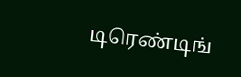டிரெண்டிங்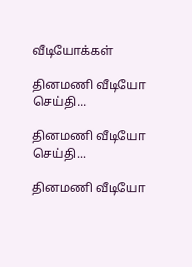வீடியோக்கள்

தினமணி வீடியோ செய்தி...

தினமணி வீடியோ செய்தி...

தினமணி வீடியோ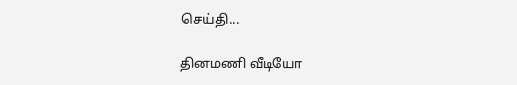செய்தி...

தினமணி வீடியோ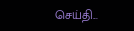செய்தி...